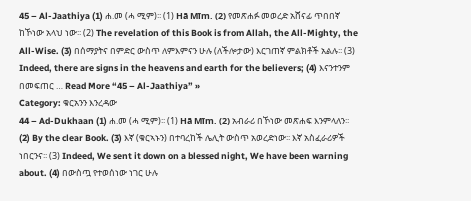45 – Al-Jaathiya (1) ሐ.መ (ሓ ሚም)፡፡ (1) Hā Mīm. (2) የመጽሐፉ መወረድ አሸናፊ ጥበበኛ ከኾነው አላህ ነው፡፡ (2) The revelation of this Book is from Allah, the All-Mighty, the All-Wise. (3) በሰማያትና በምድር ውስጥ ለምእምናን ሁሉ (ለችሎታው) እርገጠኛ ምልክቶች አልሉ፡፡ (3) Indeed, there are signs in the heavens and earth for the believers; (4) እናንተንም በመፍጠር … Read More “45 – Al-Jaathiya” »
Category: ቁርአንን እንረዳው
44 – Ad-Dukhaan (1) ሐ.መ (ሓ ሚም)፡፡ (1) Hā Mīm. (2) አብራሪ በኾነው መጽሐፍ እንምላለን፡፡ (2) By the clear Book. (3) እኛ (ቁርኣኑን) በተባረከች ሌሊት ውስጥ አወረድነው፡፡ እኛ አስፈራሪዎች ነበርንና፡፡ (3) Indeed, We sent it down on a blessed night, We have been warning about. (4) በውስጧ የተወሰነው ነገር ሁሉ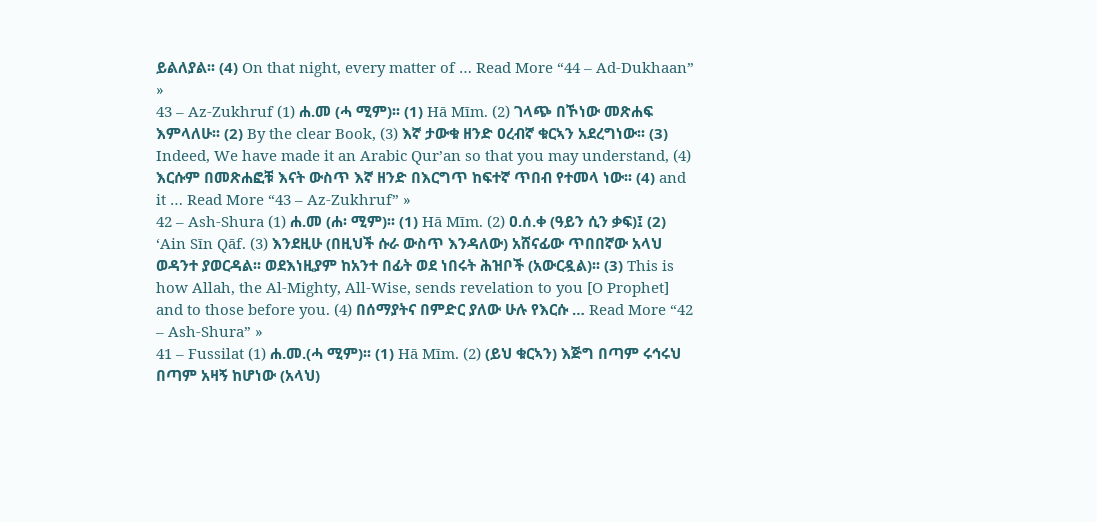ይልለያል፡፡ (4) On that night, every matter of … Read More “44 – Ad-Dukhaan” »
43 – Az-Zukhruf (1) ሐ.መ (ሓ ሚም)፡፡ (1) Hā Mīm. (2) ገላጭ በኾነው መጽሐፍ እምላለሁ፡፡ (2) By the clear Book, (3) እኛ ታውቁ ዘንድ ዐረብኛ ቁርኣን አደረግነው፡፡ (3) Indeed, We have made it an Arabic Qur’an so that you may understand, (4) እርሱም በመጽሐፎቹ እናት ውስጥ እኛ ዘንድ በእርግጥ ከፍተኛ ጥበብ የተመላ ነው፡፡ (4) and it … Read More “43 – Az-Zukhruf” »
42 – Ash-Shura (1) ሐ.መ (ሐ፡ ሚም)፡፡ (1) Hā Mīm. (2) ዐ.ሰ.ቀ (ዓይን ሲን ቃፍ)፤ (2) ‘Ain Sīn Qāf. (3) እንደዚሁ (በዚህች ሱራ ውስጥ እንዳለው) አሸናፊው ጥበበኛው አላህ ወዳንተ ያወርዳል፡፡ ወደእነዚያም ከአንተ በፊት ወደ ነበሩት ሕዝቦች (አውርዷል)፡፡ (3) This is how Allah, the Al-Mighty, All-Wise, sends revelation to you [O Prophet] and to those before you. (4) በሰማያትና በምድር ያለው ሁሉ የእርሱ … Read More “42 – Ash-Shura” »
41 – Fussilat (1) ሐ.መ.(ሓ ሚም)፡፡ (1) Hā Mīm. (2) (ይህ ቁርኣን) እጅግ በጣም ሩኅሩህ በጣም አዛኝ ከሆነው (አላህ)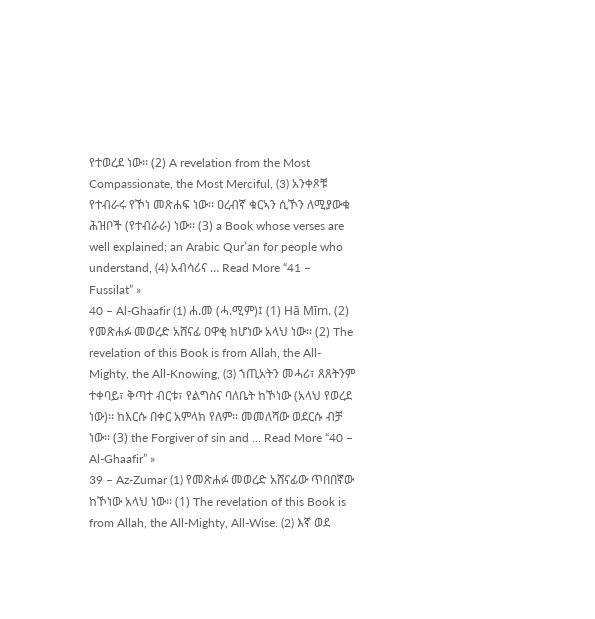የተወረደ ነው፡፡ (2) A revelation from the Most Compassionate, the Most Merciful, (3) አንቀጾቹ የተብራሩ የኾነ መጽሐፍ ነው፡፡ ዐረብኛ ቁርኣን ሲኾን ለሚያውቁ ሕዝቦች (የተብራራ) ነው፡፡ (3) a Book whose verses are well explained; an Arabic Qur’an for people who understand, (4) አብሳሪና … Read More “41 – Fussilat” »
40 – Al-Ghaafir (1) ሐ.መ (ሓ.ሚም)፤ (1) Hā Mīm. (2) የመጽሐፉ መወረድ አሸናፊ ዐዋቂ ከሆነው አላህ ነው፡፡ (2) The revelation of this Book is from Allah, the All-Mighty, the All-Knowing, (3) ኀጢአትን መሓሪ፣ ጸጸትንም ተቀባይ፣ ቅጣተ ብርቱ፣ የልግስና ባለቤት ከኾነው (አላህ የወረደ ነው)፡፡ ከእርሱ በቀር አምላክ የለም፡፡ መመለሻው ወደርሱ ብቻ ነው፡፡ (3) the Forgiver of sin and … Read More “40 – Al-Ghaafir” »
39 – Az-Zumar (1) የመጽሐፉ መወረድ አሸናፊው ጥበበኛው ከኾነው አላህ ነው፡፡ (1) The revelation of this Book is from Allah, the All-Mighty, All-Wise. (2) እኛ ወደ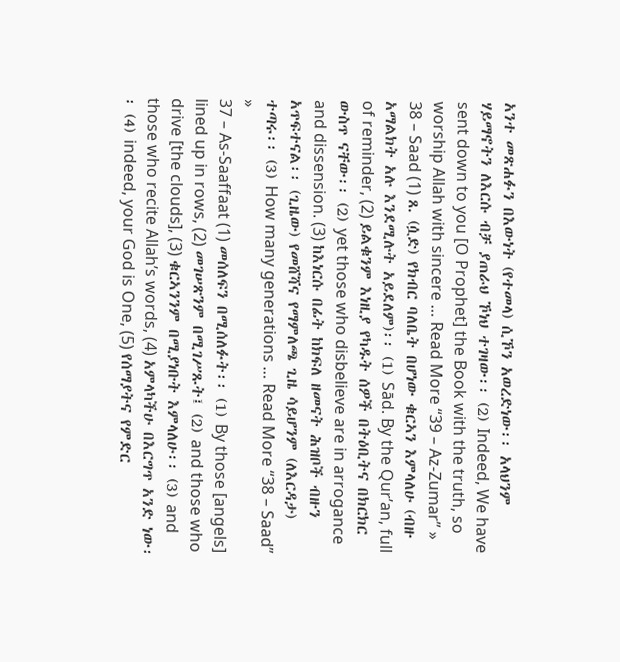አንተ መጽሐፉን በእውነት (የተመላ) ሲኾን አወረድነው፡፡ አላህንም ሃይማኖትን ለእርሱ ብቻ ያጠራህ ኾነህ ተገዛው፡፡ (2) Indeed, We have sent down to you [O Prophet] the Book with the truth, so worship Allah with sincere … Read More “39 – Az-Zumar” »
38 – Saad (1) ጸ. (ሷድ) የክብር ባለቤት በሆነው ቁርኣን እምላለሁ (ብዙ አማልክት አሉ እንደሚሉት አይደለም)፡፡ (1) Sād. By the Qur’an, full of reminder, (2) ይልቁንም እነዚያ የካዱት ሰዎች በትዕቢትና በክርክር ውስጥ ናቸው፡፡ (2) yet those who disbelieve are in arrogance and dissension. (3) ከእነርሱ በፊት ከክፍለ ዘመናት ሕዝቦች ብዙን አጥፍተናል፡፡ (ጊዜው) የመሸሻና የማምለጫ ጊዜ ሳይሆንም (ለእርዳታ) ተጣሩ፡፡ (3) How many generations … Read More “38 – Saad” »
37 – As-Saaffaat (1) መሰለፍን በሚሰለፉት፡፡ (1) By those [angels] lined up in rows, (2) መገሠጽንም በሚገሥጹት፤ (2) and those who drive [the clouds], (3) ቁርኣንንም በሚያነቡት እምላለሁ፡፡ (3) and those who recite Allah’s words, (4) አምላካችሁ በእርግጥ አንድ ነው፡፡ (4) indeed, your God is One, (5) የሰማያትና የምድር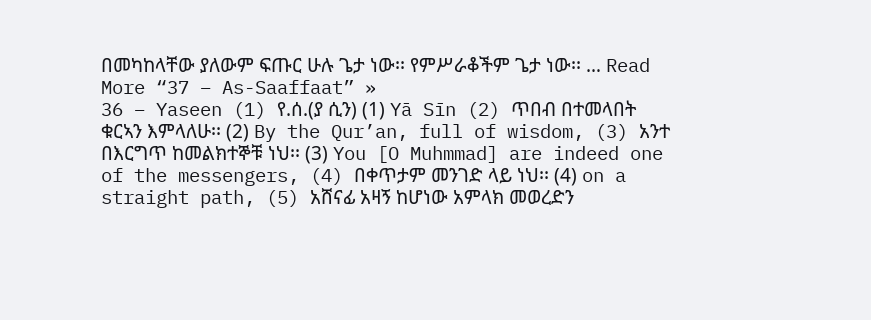በመካከላቸው ያለውም ፍጡር ሁሉ ጌታ ነው፡፡ የምሥራቆችም ጌታ ነው፡፡ … Read More “37 – As-Saaffaat” »
36 – Yaseen (1) የ.ሰ.(ያ ሲን) (1) Yā Sīn (2) ጥበብ በተመላበት ቁርኣን እምላለሁ፡፡ (2) By the Qur’an, full of wisdom, (3) አንተ በእርግጥ ከመልክተኞቹ ነህ፡፡ (3) You [O Muhmmad] are indeed one of the messengers, (4) በቀጥታም መንገድ ላይ ነህ፡፡ (4) on a straight path, (5) አሸናፊ አዛኝ ከሆነው አምላክ መወረድን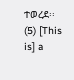ተወረደ፡፡ (5) [This is] a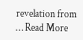revelation from … Read More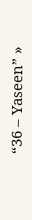“36 – Yaseen” »